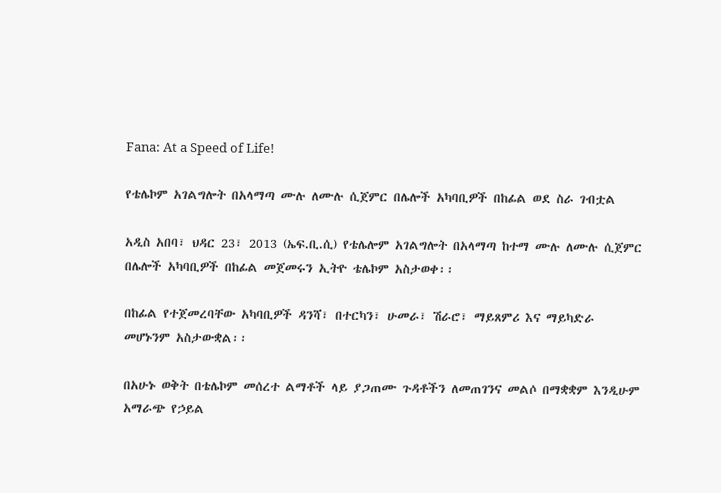Fana: At a Speed of Life!

የቴሌኮም አገልግሎት በአላማጣ ሙሉ ለሙሉ ሲጀምር በሌሎች አካባቢዎች በከፊል ወደ ስራ ገብቷል

አዲስ አበባ፣ ህዳር 23፣ 2013 (ኤፍ.ቢ.ሲ) የቴሌሎም አገልግሎት በአላማጣ ከተማ ሙሉ ለሙሉ ሲጀምር በሌሎች አካባቢዎች በከፊል መጀመሩን ኢትዮ ቴሌኮም አስታወቀ፡፡

በከፊል የተጀመረባቸው አካባቢዎች ዳንሻ፣ በተርካን፣ ሁመራ፣ ሽራሮ፣ ማይጸምሪ እና ማይካድራ መሆኑንም አስታውቋል፡፡

በአሁኑ ወቅት በቴሌኮም መሰረተ ልማቶች ላይ ያጋጠሙ ጉዳቶችን ለመጠገንና መልሶ በማቋቋም እንዲሁም አማራጭ የኃይል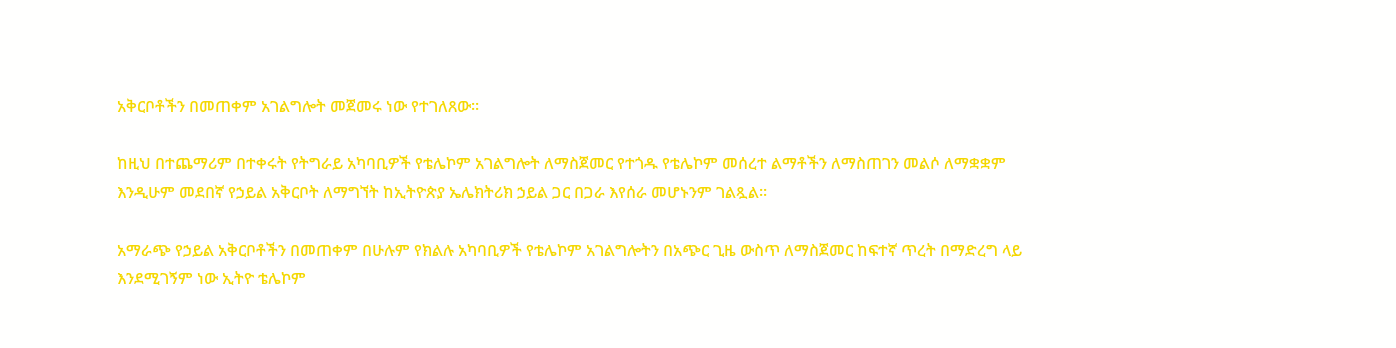አቅርቦቶችን በመጠቀም አገልግሎት መጀመሩ ነው የተገለጸው፡፡

ከዚህ በተጨማሪም በተቀሩት የትግራይ አካባቢዎች የቴሌኮም አገልግሎት ለማስጀመር የተጎዱ የቴሌኮም መሰረተ ልማቶችን ለማስጠገን መልሶ ለማቋቋም እንዲሁም መደበኛ የኃይል አቅርቦት ለማግኘት ከኢትዮጵያ ኤሌክትሪክ ኃይል ጋር በጋራ እየሰራ መሆኑንም ገልጿል፡፡

አማራጭ የኃይል አቅርቦቶችን በመጠቀም በሁሉም የክልሉ አካባቢዎች የቴሌኮም አገልግሎትን በአጭር ጊዜ ውስጥ ለማስጀመር ከፍተኛ ጥረት በማድረግ ላይ እንደሚገኝም ነው ኢትዮ ቴሌኮም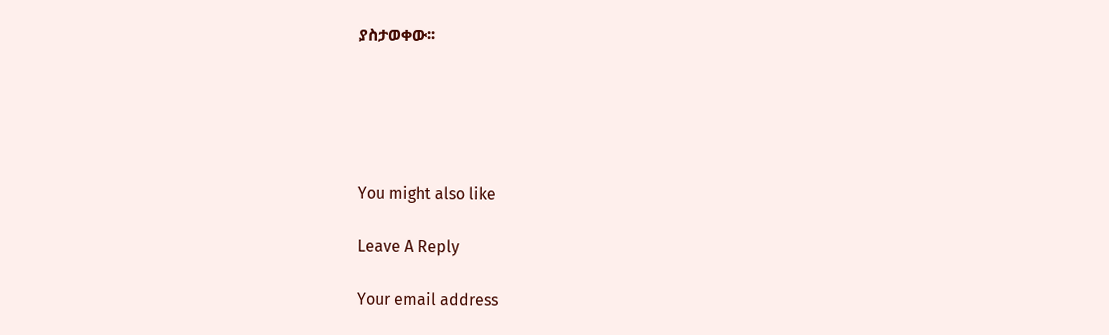ያስታወቀው፡፡





You might also like

Leave A Reply

Your email address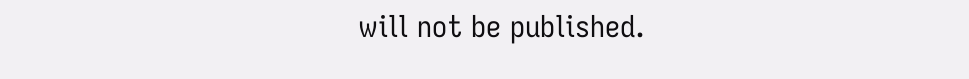will not be published.